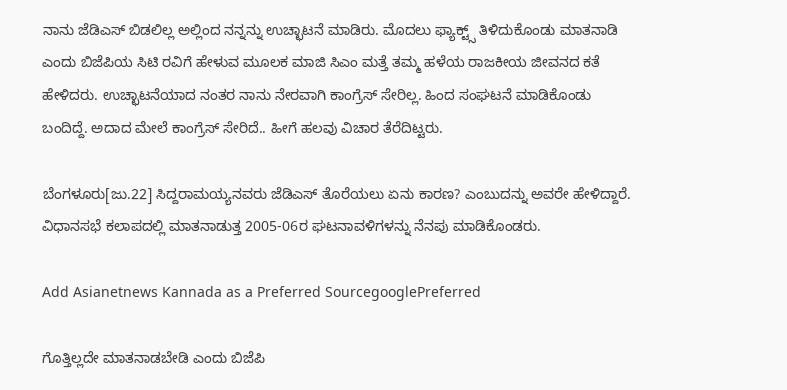ನಾನು ಜೆಡಿಎಸ್ ಬಿಡಲಿಲ್ಲ ಅಲ್ಲಿಂದ ನನ್ನನ್ನು ಉಚ್ಛಾಟನೆ ಮಾಡಿರು. ಮೊದಲು ಫ್ಯಾಕ್ಟ್ಸ್ ತಿಳಿದುಕೊಂಡು ಮಾತನಾಡಿ ಎಂದು ಬಿಜೆಪಿಯ ಸಿಟಿ ರವಿಗೆ ಹೇಳುವ ಮೂಲಕ ಮಾಜಿ ಸಿಎಂ ಮತ್ತೆ ತಮ್ಮ ಹಳೆಯ ರಾಜಕೀಯ ಜೀವನದ ಕತೆ ಹೇಳಿದರು. ಉಚ್ಛಾಟನೆಯಾದ ನಂತರ ನಾನು ನೇರವಾಗಿ ಕಾಂಗ್ರೆಸ್ ಸೇರಿಲ್ಲ. ಹಿಂದ ಸಂಘಟನೆ ಮಾಡಿಕೊಂಡು ಬಂದಿದ್ದೆ. ಅದಾದ ಮೇಲೆ ಕಾಂಗ್ರೆಸ್ ಸೇರಿದೆ.. ಹೀಗೆ ಹಲವು ವಿಚಾರ ತೆರೆದಿಟ್ಟರು.

ಬೆಂಗಳೂರು[ಜು.22] ಸಿದ್ದರಾಮಯ್ಯನವರು ಜೆಡಿಎಸ್ ತೊರೆಯಲು ಏನು ಕಾರಣ? ಎಂಬುದನ್ನು ಅವರೇ ಹೇಳಿದ್ದಾರೆ. ವಿಧಾನಸಭೆ ಕಲಾಪದಲ್ಲಿ ಮಾತನಾಡುತ್ತ 2005-06ರ ಘಟನಾವಳಿಗಳನ್ನು ನೆನಪು ಮಾಡಿಕೊಂಡರು.

Add Asianetnews Kannada as a Preferred SourcegooglePreferred

ಗೊತ್ತಿಲ್ಲದೇ ಮಾತನಾಡಬೇಡಿ ಎಂದು ಬಿಜೆಪಿ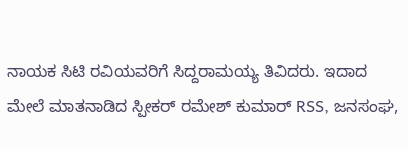ನಾಯಕ ಸಿಟಿ ರವಿಯವರಿಗೆ ಸಿದ್ದರಾಮಯ್ಯ ತಿವಿದರು. ಇದಾದ ಮೇಲೆ ಮಾತನಾಡಿದ ಸ್ಪೀಕರ್ ರಮೇಶ್ ಕುಮಾರ್ RSS, ಜನಸಂಘ,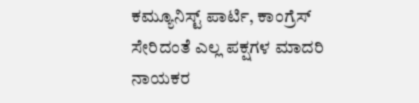ಕಮ್ಯೂನಿಸ್ಟ್ ಪಾರ್ಟಿ, ಕಾಂಗ್ರೆಸ್ ಸೇರಿದಂತೆ ಎಲ್ಲ ಪಕ್ಷಗಳ ಮಾದರಿ ನಾಯಕರ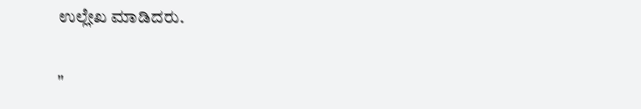ಉಲ್ಲೇಖ ಮಾಡಿದರು.

"